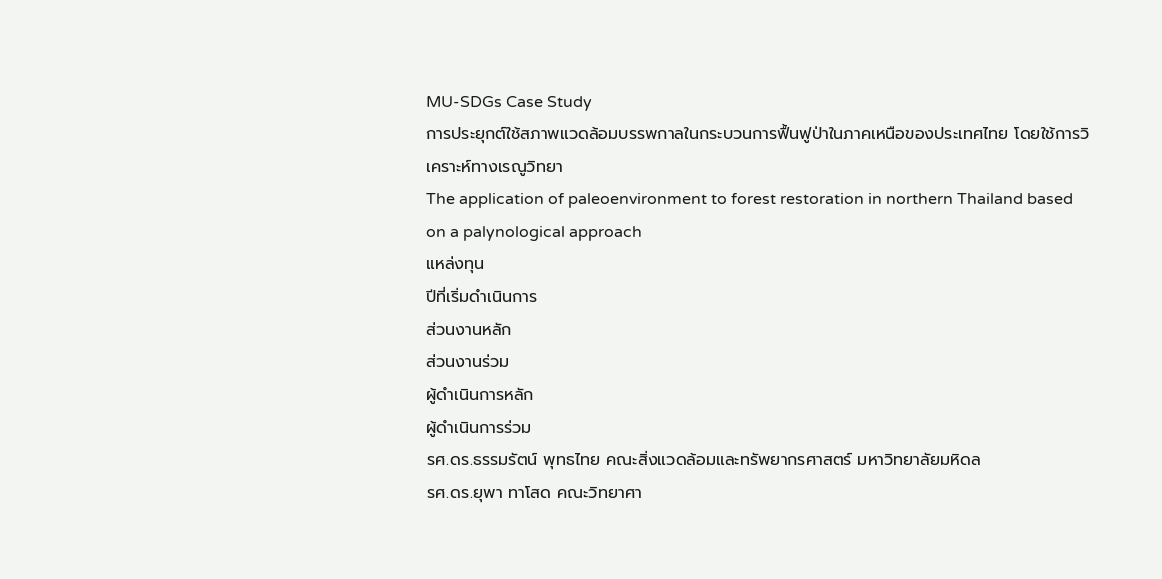MU-SDGs Case Study
การประยุกต์ใช้สภาพแวดล้อมบรรพกาลในกระบวนการฟื้นฟูป่าในภาคเหนือของประเทศไทย โดยใช้การวิเคราะห์ทางเรณูวิทยา
The application of paleoenvironment to forest restoration in northern Thailand based on a palynological approach
แหล่งทุน
ปีที่เริ่มดำเนินการ
ส่วนงานหลัก
ส่วนงานร่วม
ผู้ดำเนินการหลัก
ผู้ดำเนินการร่วม
รศ.ดร.ธรรมรัตน์ พุทธไทย คณะสิ่งแวดล้อมและทรัพยากรศาสตร์ มหาวิทยาลัยมหิดล
รศ.ดร.ยุพา ทาโสด คณะวิทยาศา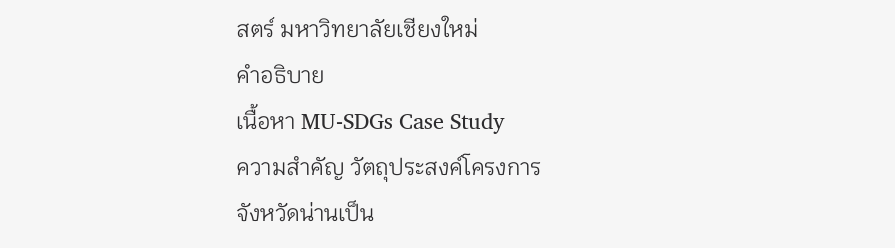สตร์ มหาวิทยาลัยเชียงใหม่
คำอธิบาย
เนื้อหา MU-SDGs Case Study
ความสำคัญ วัตถุประสงค์โครงการ
จังหวัดน่านเป็น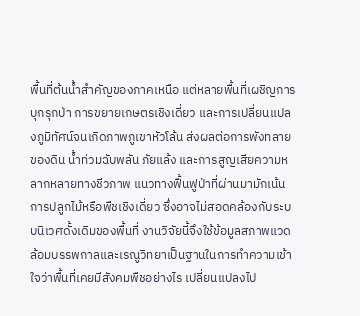พื้นที่ต้นน้ำสำคัญของภาคเหนือ แต่หลายพื้นที่เผชิญการบุกรุกป่า การขยายเกษตรเชิงเดี่ยว และการเปลี่ยนแปลงภูมิทัศน์จนเกิดภาพภูเขาหัวโล้น ส่งผลต่อการพังทลายของดิน น้ำท่วมฉับพลัน ภัยแล้ง และการสูญเสียความหลากหลายทางชีวภาพ แนวทางฟื้นฟูป่าที่ผ่านมามักเน้นการปลูกไม้หรือพืชเชิงเดี่ยว ซึ่งอาจไม่สอดคล้องกับระบบนิเวศดั้งเดิมของพื้นที่ งานวิจัยนี้จึงใช้ข้อมูลสภาพแวดล้อมบรรพกาลและเรณูวิทยาเป็นฐานในการทำความเข้าใจว่าพื้นที่เคยมีสังคมพืชอย่างไร เปลี่ยนแปลงไป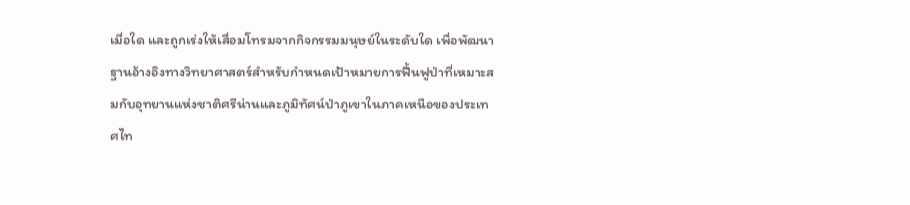เมื่อใด และถูกเร่งให้เสื่อมโทรมจากกิจกรรมมนุษย์ในระดับใด เพื่อพัฒนาฐานอ้างอิงทางวิทยาศาสตร์สำหรับกำหนดเป้าหมายการฟื้นฟูป่าที่เหมาะสมกับอุทยานแห่งชาติศรีน่านและภูมิทัศน์ป่าภูเขาในภาคเหนือของประเทศไท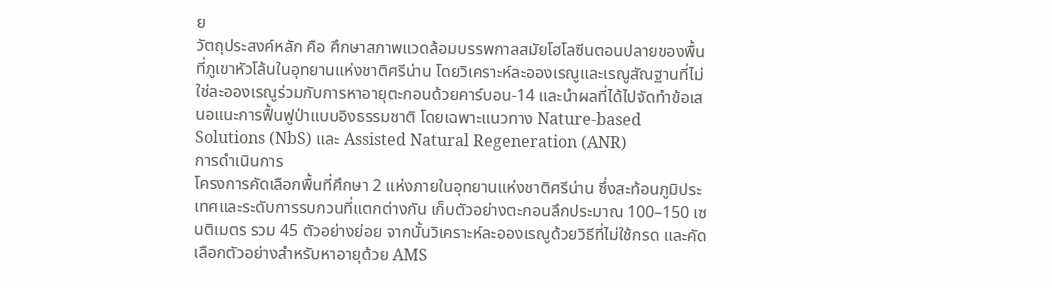ย
วัตถุประสงค์หลัก คือ ศึกษาสภาพแวดล้อมบรรพกาลสมัยโฮโลซีนตอนปลายของพื้นที่ภูเขาหัวโล้นในอุทยานแห่งชาติศรีน่าน โดยวิเคราะห์ละอองเรณูและเรณูสัณฐานที่ไม่ใช่ละอองเรณูร่วมกับการหาอายุตะกอนด้วยคาร์บอน-14 และนำผลที่ได้ไปจัดทำข้อเสนอแนะการฟื้นฟูป่าแบบอิงธรรมชาติ โดยเฉพาะแนวทาง Nature-based Solutions (NbS) และ Assisted Natural Regeneration (ANR)
การดำเนินการ
โครงการคัดเลือกพื้นที่ศึกษา 2 แห่งภายในอุทยานแห่งชาติศรีน่าน ซึ่งสะท้อนภูมิประเทศและระดับการรบกวนที่แตกต่างกัน เก็บตัวอย่างตะกอนลึกประมาณ 100–150 เซนติเมตร รวม 45 ตัวอย่างย่อย จากนั้นวิเคราะห์ละอองเรณูด้วยวิธีที่ไม่ใช้กรด และคัดเลือกตัวอย่างสำหรับหาอายุด้วย AMS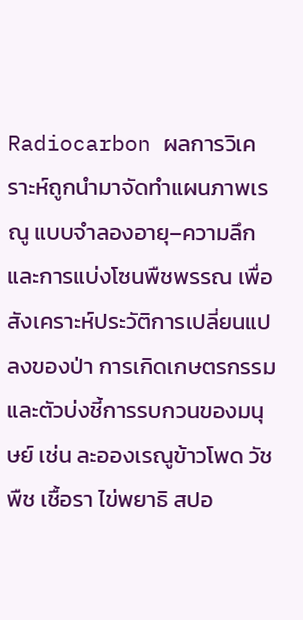Radiocarbon ผลการวิเคราะห์ถูกนำมาจัดทำแผนภาพเรณู แบบจำลองอายุ–ความลึก และการแบ่งโซนพืชพรรณ เพื่อสังเคราะห์ประวัติการเปลี่ยนแปลงของป่า การเกิดเกษตรกรรม และตัวบ่งชี้การรบกวนของมนุษย์ เช่น ละอองเรณูข้าวโพด วัชพืช เชื้อรา ไข่พยาธิ สปอ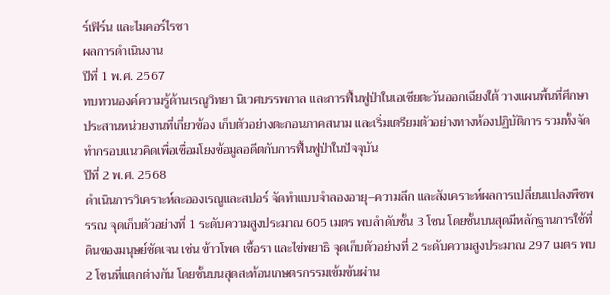ร์เฟิร์น และไมคอร์ไรซา
ผลการดำเนินงาน
ปีที่ 1 พ.ศ. 2567
ทบทวนองค์ความรู้ด้านเรณูวิทยา นิเวศบรรพกาล และการฟื้นฟูป่าในเอเชียตะวันออกเฉียงใต้ วางแผนพื้นที่ศึกษา ประสานหน่วยงานที่เกี่ยวข้อง เก็บตัวอย่างตะกอนภาคสนาม และเริ่มเตรียมตัวอย่างทางห้องปฏิบัติการ รวมทั้งจัดทำกรอบแนวคิดเพื่อเชื่อมโยงข้อมูลอดีตกับการฟื้นฟูป่าในปัจจุบัน
ปีที่ 2 พ.ศ. 2568
ดำเนินการวิเคราะห์ละอองเรณูและสปอร์ จัดทำแบบจำลองอายุ–ความลึก และสังเคราะห์ผลการเปลี่ยนแปลงพืชพรรณ จุดเก็บตัวอย่างที่ 1 ระดับความสูงประมาณ 605 เมตร พบลำดับชั้น 3 โซน โดยชั้นบนสุดมีหลักฐานการใช้ที่ดินของมนุษย์ชัดเจน เช่น ข้าวโพด เชื้อรา และไข่พยาธิ จุดเก็บตัวอย่างที่ 2 ระดับความสูงประมาณ 297 เมตร พบ 2 โซนที่แตกต่างกัน โดยชั้นบนสุดสะท้อนเกษตรกรรมเข้มข้นผ่าน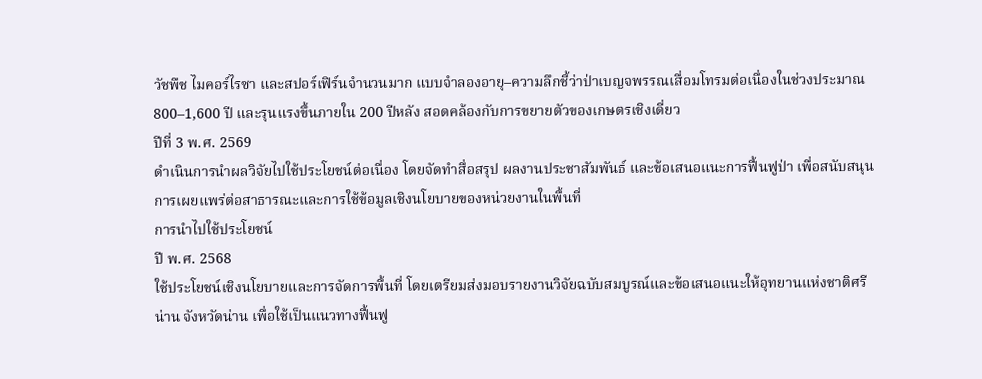วัชพืช ไมคอร์ไรซา และสปอร์เฟิร์นจำนวนมาก แบบจำลองอายุ–ความลึกชี้ว่าป่าเบญจพรรณเสื่อมโทรมต่อเนื่องในช่วงประมาณ 800–1,600 ปี และรุนแรงขึ้นภายใน 200 ปีหลัง สอดคล้องกับการขยายตัวของเกษตรเชิงเดี่ยว
ปีที่ 3 พ.ศ. 2569
ดำเนินการนำผลวิจัยไปใช้ประโยชน์ต่อเนื่อง โดยจัดทำสื่อสรุป ผลงานประชาสัมพันธ์ และข้อเสนอแนะการฟื้นฟูป่า เพื่อสนับสนุนการเผยแพร่ต่อสาธารณะและการใช้ข้อมูลเชิงนโยบายของหน่วยงานในพื้นที่
การนำไปใช้ประโยชน์
ปี พ.ศ. 2568
ใช้ประโยชน์เชิงนโยบายและการจัดการพื้นที่ โดยเตรียมส่งมอบรายงานวิจัยฉบับสมบูรณ์และข้อเสนอแนะให้อุทยานแห่งชาติศรีน่าน จังหวัดน่าน เพื่อใช้เป็นแนวทางฟื้นฟู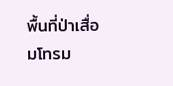พื้นที่ป่าเสื่อมโทรม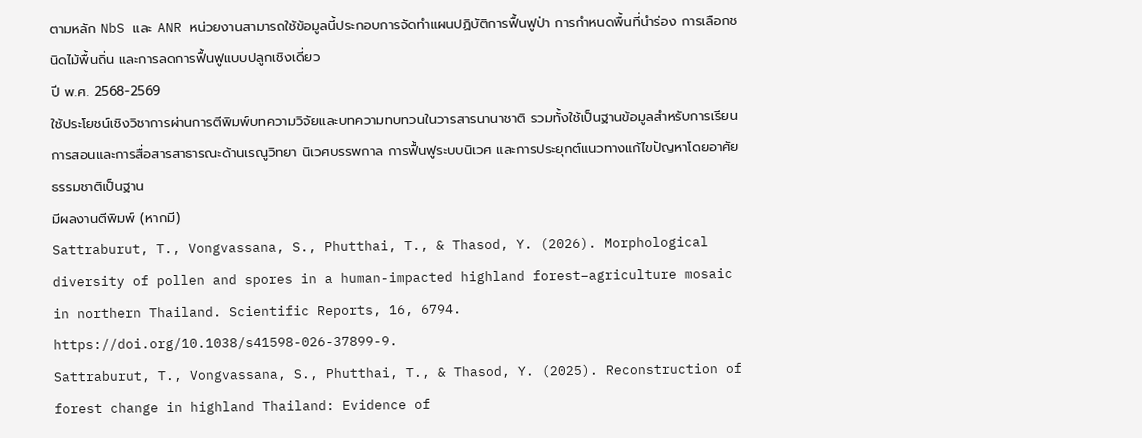ตามหลัก NbS และ ANR หน่วยงานสามารถใช้ข้อมูลนี้ประกอบการจัดทำแผนปฏิบัติการฟื้นฟูป่า การกำหนดพื้นที่นำร่อง การเลือกชนิดไม้พื้นถิ่น และการลดการฟื้นฟูแบบปลูกเชิงเดี่ยว
ปี พ.ศ. 2568-2569
ใช้ประโยชน์เชิงวิชาการผ่านการตีพิมพ์บทความวิจัยและบทความทบทวนในวารสารนานาชาติ รวมทั้งใช้เป็นฐานข้อมูลสำหรับการเรียนการสอนและการสื่อสารสาธารณะด้านเรณูวิทยา นิเวศบรรพกาล การฟื้นฟูระบบนิเวศ และการประยุกต์แนวทางแก้ไขปัญหาโดยอาศัยธรรมชาติเป็นฐาน
มีผลงานตีพิมพ์ (หากมี)
Sattraburut, T., Vongvassana, S., Phutthai, T., & Thasod, Y. (2026). Morphological diversity of pollen and spores in a human-impacted highland forest–agriculture mosaic in northern Thailand. Scientific Reports, 16, 6794. https://doi.org/10.1038/s41598-026-37899-9.
Sattraburut, T., Vongvassana, S., Phutthai, T., & Thasod, Y. (2025). Reconstruction of forest change in highland Thailand: Evidence of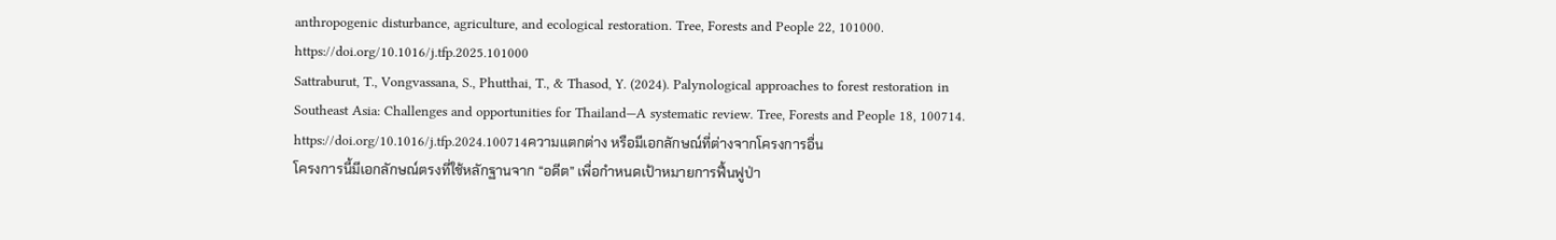anthropogenic disturbance, agriculture, and ecological restoration. Tree, Forests and People 22, 101000. https://doi.org/10.1016/j.tfp.2025.101000
Sattraburut, T., Vongvassana, S., Phutthai, T., & Thasod, Y. (2024). Palynological approaches to forest restoration in Southeast Asia: Challenges and opportunities for Thailand—A systematic review. Tree, Forests and People 18, 100714. https://doi.org/10.1016/j.tfp.2024.100714ความแตกต่าง หรือมีเอกลักษณ์ที่ต่างจากโครงการอื่น
โครงการนี้มีเอกลักษณ์ตรงที่ใช้หลักฐานจาก “อดีต” เพื่อกำหนดเป้าหมายการฟื้นฟูป่า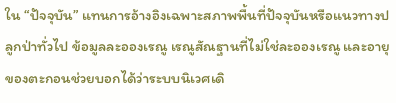ใน “ปัจจุบัน” แทนการอ้างอิงเฉพาะสภาพพื้นที่ปัจจุบันหรือแนวทางปลูกป่าทั่วไป ข้อมูลละอองเรณู เรณูสัณฐานที่ไม่ใช่ละอองเรณู และอายุของตะกอนช่วยบอกได้ว่าระบบนิเวศเดิ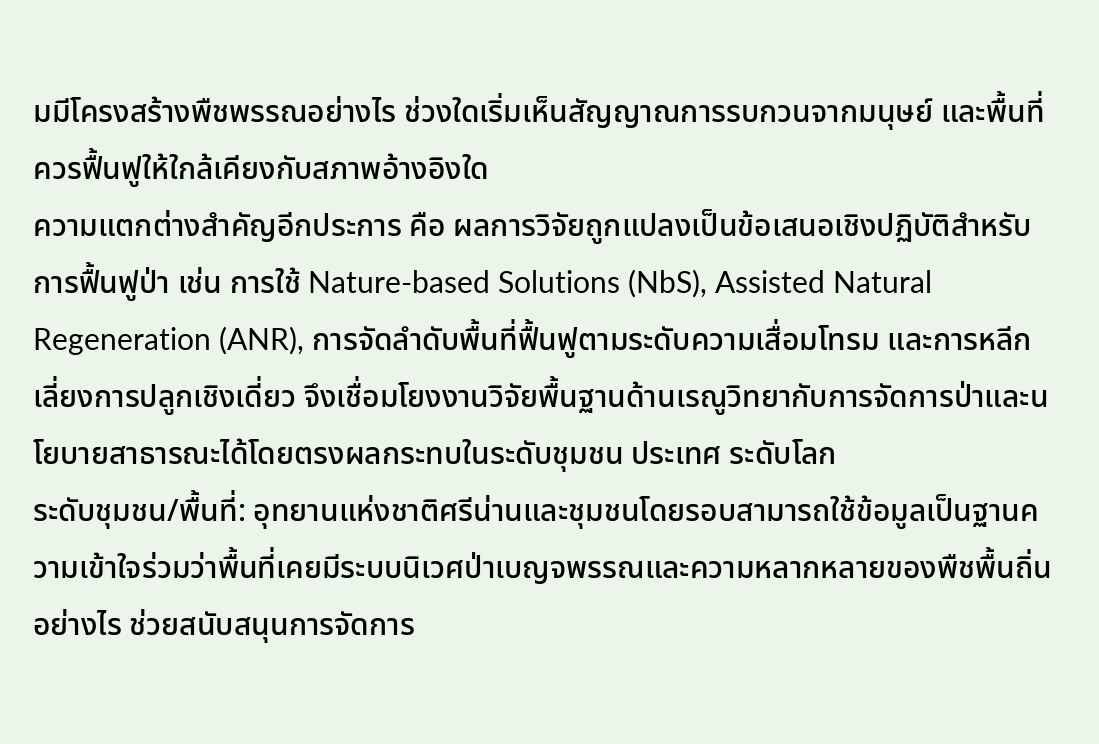มมีโครงสร้างพืชพรรณอย่างไร ช่วงใดเริ่มเห็นสัญญาณการรบกวนจากมนุษย์ และพื้นที่ควรฟื้นฟูให้ใกล้เคียงกับสภาพอ้างอิงใด
ความแตกต่างสำคัญอีกประการ คือ ผลการวิจัยถูกแปลงเป็นข้อเสนอเชิงปฏิบัติสำหรับการฟื้นฟูป่า เช่น การใช้ Nature-based Solutions (NbS), Assisted Natural Regeneration (ANR), การจัดลำดับพื้นที่ฟื้นฟูตามระดับความเสื่อมโทรม และการหลีกเลี่ยงการปลูกเชิงเดี่ยว จึงเชื่อมโยงงานวิจัยพื้นฐานด้านเรณูวิทยากับการจัดการป่าและนโยบายสาธารณะได้โดยตรงผลกระทบในระดับชุมชน ประเทศ ระดับโลก
ระดับชุมชน/พื้นที่: อุทยานแห่งชาติศรีน่านและชุมชนโดยรอบสามารถใช้ข้อมูลเป็นฐานความเข้าใจร่วมว่าพื้นที่เคยมีระบบนิเวศป่าเบญจพรรณและความหลากหลายของพืชพื้นถิ่นอย่างไร ช่วยสนับสนุนการจัดการ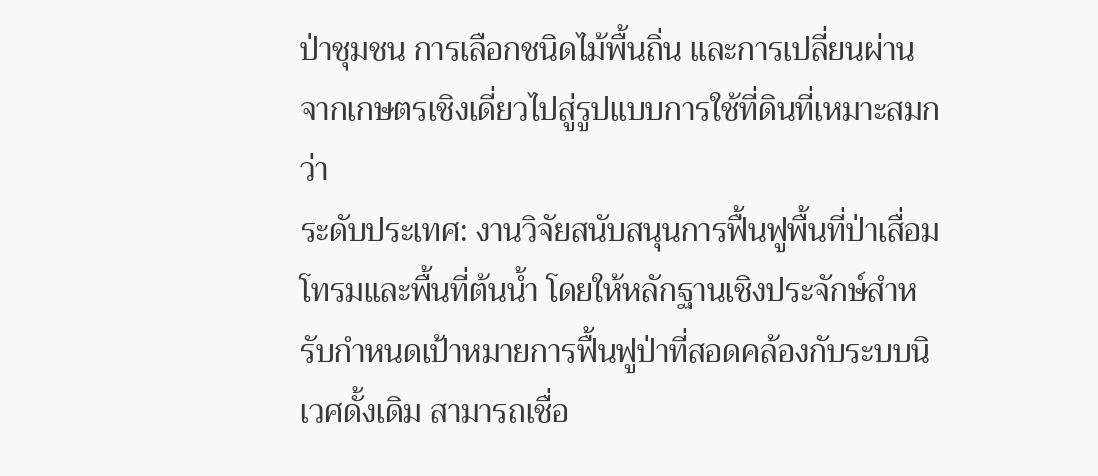ป่าชุมชน การเลือกชนิดไม้พื้นถิ่น และการเปลี่ยนผ่านจากเกษตรเชิงเดี่ยวไปสู่รูปแบบการใช้ที่ดินที่เหมาะสมกว่า
ระดับประเทศ: งานวิจัยสนับสนุนการฟื้นฟูพื้นที่ป่าเสื่อมโทรมและพื้นที่ต้นน้ำ โดยให้หลักฐานเชิงประจักษ์สำหรับกำหนดเป้าหมายการฟื้นฟูป่าที่สอดคล้องกับระบบนิเวศดั้งเดิม สามารถเชื่อ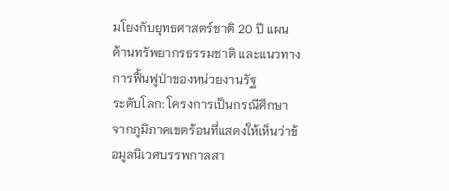มโยงกับยุทธศาสตร์ชาติ 20 ปี แผนด้านทรัพยากรธรรมชาติ และแนวทางการฟื้นฟูป่าของหน่วยงานรัฐ
ระดับโลก: โครงการเป็นกรณีศึกษาจากภูมิภาคเขตร้อนที่แสดงให้เห็นว่าข้อมูลนิเวศบรรพกาลสา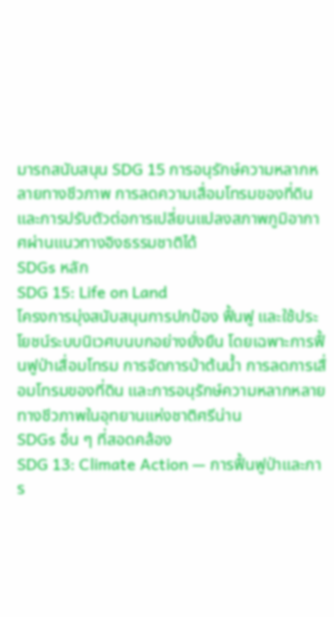มารถสนับสนุน SDG 15 การอนุรักษ์ความหลากหลายทางชีวภาพ การลดความเสื่อมโทรมของที่ดิน และการปรับตัวต่อการเปลี่ยนแปลงสภาพภูมิอากาศผ่านแนวทางอิงธรรมชาติได้
SDGs หลัก
SDG 15: Life on Land
โครงการมุ่งสนับสนุนการปกป้อง ฟื้นฟู และใช้ประโยชน์ระบบนิเวศบนบกอย่างยั่งยืน โดยเฉพาะการฟื้นฟูป่าเสื่อมโทรม การจัดการป่าต้นน้ำ การลดการเสื่อมโทรมของที่ดิน และการอนุรักษ์ความหลากหลายทางชีวภาพในอุทยานแห่งชาติศรีน่าน
SDGs อื่น ๆ ที่สอดคล้อง
SDG 13: Climate Action — การฟื้นฟูป่าและการ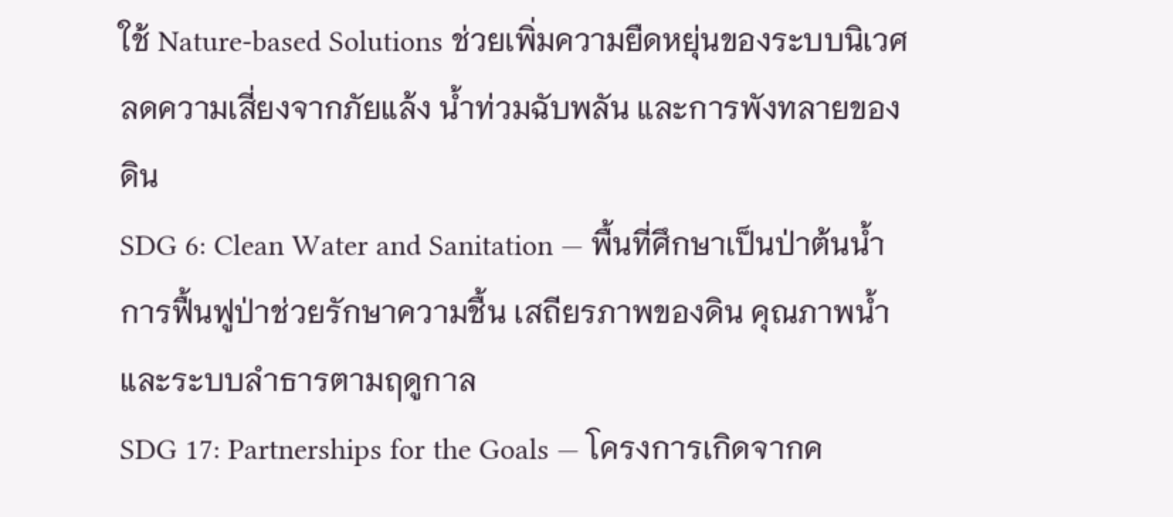ใช้ Nature-based Solutions ช่วยเพิ่มความยืดหยุ่นของระบบนิเวศ ลดความเสี่ยงจากภัยแล้ง น้ำท่วมฉับพลัน และการพังทลายของดิน
SDG 6: Clean Water and Sanitation — พื้นที่ศึกษาเป็นป่าต้นน้ำ การฟื้นฟูป่าช่วยรักษาความชื้น เสถียรภาพของดิน คุณภาพน้ำ และระบบลำธารตามฤดูกาล
SDG 17: Partnerships for the Goals — โครงการเกิดจากค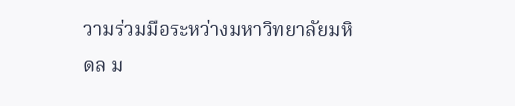วามร่วมมือระหว่างมหาวิทยาลัยมหิดล ม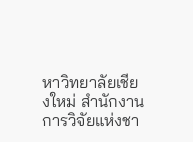หาวิทยาลัยเชียงใหม่ สำนักงานการวิจัยแห่งชา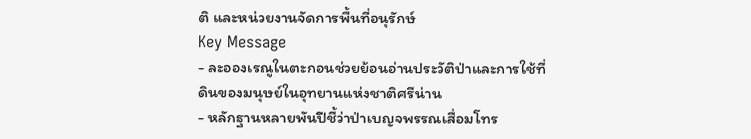ติ และหน่วยงานจัดการพื้นที่อนุรักษ์
Key Message
- ละอองเรณูในตะกอนช่วยย้อนอ่านประวัติป่าและการใช้ที่ดินของมนุษย์ในอุทยานแห่งชาติศรีน่าน
- หลักฐานหลายพันปีชี้ว่าป่าเบญจพรรณเสื่อมโทร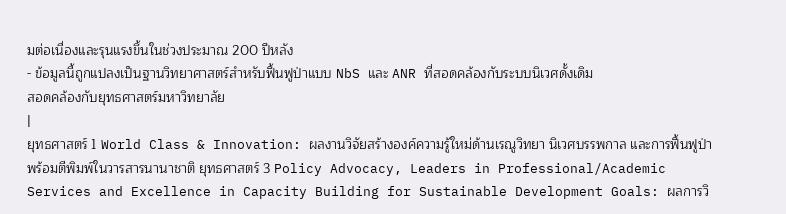มต่อเนื่องและรุนแรงขึ้นในช่วงประมาณ 200 ปีหลัง
- ข้อมูลนี้ถูกแปลงเป็นฐานวิทยาศาสตร์สำหรับฟื้นฟูป่าแบบ NbS และ ANR ที่สอดคล้องกับระบบนิเวศดั้งเดิม
สอดคล้องกับยุทธศาสตร์มหาวิทยาลัย
|
ยุทธศาสตร์ 1 World Class & Innovation: ผลงานวิจัยสร้างองค์ความรู้ใหม่ด้านเรณูวิทยา นิเวศบรรพกาล และการฟื้นฟูป่า พร้อมตีพิมพ์ในวารสารนานาชาติ ยุทธศาสตร์ 3 Policy Advocacy, Leaders in Professional/Academic Services and Excellence in Capacity Building for Sustainable Development Goals: ผลการวิ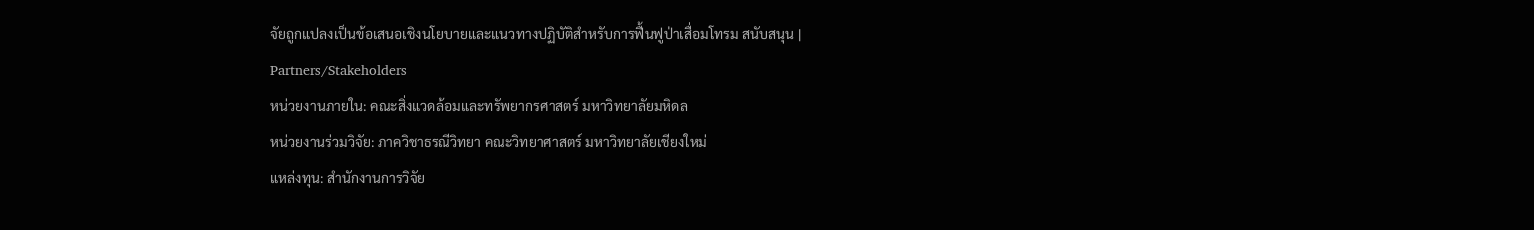จัยถูกแปลงเป็นข้อเสนอเชิงนโยบายและแนวทางปฏิบัติสำหรับการฟื้นฟูป่าเสื่อมโทรม สนับสนุน |
Partners/Stakeholders
หน่วยงานภายใน: คณะสิ่งแวดล้อมและทรัพยากรศาสตร์ มหาวิทยาลัยมหิดล
หน่วยงานร่วมวิจัย: ภาควิชาธรณีวิทยา คณะวิทยาศาสตร์ มหาวิทยาลัยเชียงใหม่
แหล่งทุน: สำนักงานการวิจัย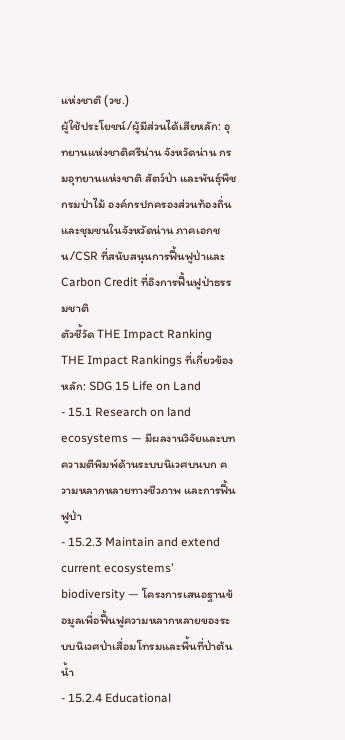แห่งชาติ (วช.)
ผู้ใช้ประโยชน์/ผู้มีส่วนได้เสียหลัก: อุทยานแห่งชาติศรีน่าน จังหวัดน่าน กรมอุทยานแห่งชาติ สัตว์ป่า และพันธุ์พืช กรมป่าไม้ องค์กรปกครองส่วนท้องถิ่นและชุมชนในจังหวัดน่าน ภาคเอกชน/CSR ที่สนับสนุนการฟื้นฟูป่าและ Carbon Credit ที่อิงการฟื้นฟูป่าธรรมชาติ
ตัวชี้วัด THE Impact Ranking
THE Impact Rankings ที่เกี่ยวข้องหลัก: SDG 15 Life on Land
- 15.1 Research on land ecosystems — มีผลงานวิจัยและบทความตีพิมพ์ด้านระบบนิเวศบนบก ความหลากหลายทางชีวภาพ และการฟื้นฟูป่า
- 15.2.3 Maintain and extend current ecosystems’ biodiversity — โครงการเสนอฐานข้อมูลเพื่อฟื้นฟูความหลากหลายของระบบนิเวศป่าเสื่อมโทรมและพื้นที่ป่าต้นน้ำ
- 15.2.4 Educational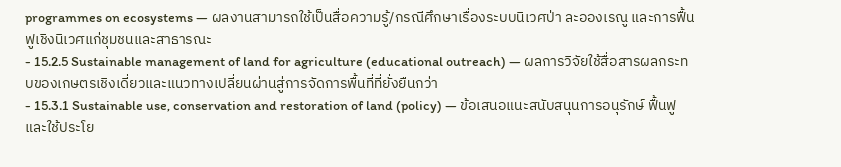programmes on ecosystems — ผลงานสามารถใช้เป็นสื่อความรู้/กรณีศึกษาเรื่องระบบนิเวศป่า ละอองเรณู และการฟื้นฟูเชิงนิเวศแก่ชุมชนและสาธารณะ
- 15.2.5 Sustainable management of land for agriculture (educational outreach) — ผลการวิจัยใช้สื่อสารผลกระทบของเกษตรเชิงเดี่ยวและแนวทางเปลี่ยนผ่านสู่การจัดการพื้นที่ที่ยั่งยืนกว่า
- 15.3.1 Sustainable use, conservation and restoration of land (policy) — ข้อเสนอแนะสนับสนุนการอนุรักษ์ ฟื้นฟู และใช้ประโย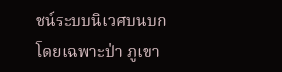ชน์ระบบนิเวศบนบก โดยเฉพาะป่า ภูเขา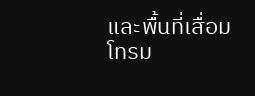และพื้นที่เสื่อมโทรม